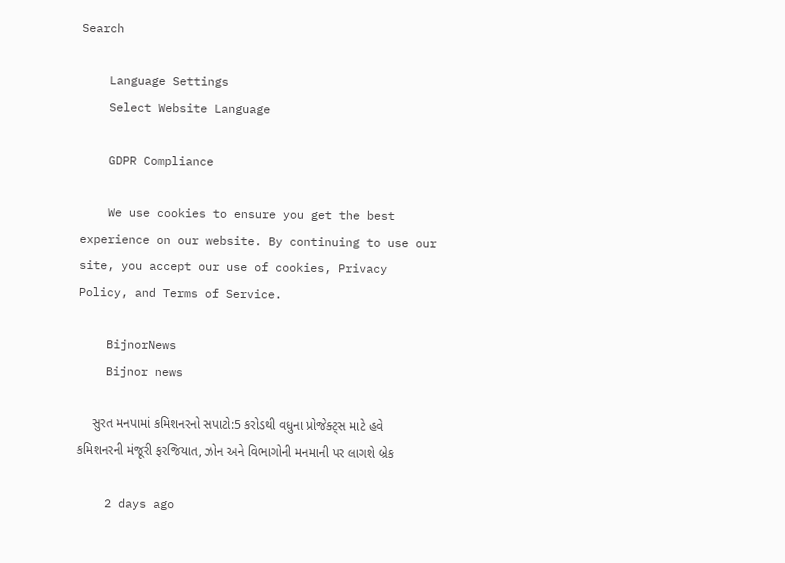Search

    Language Settings
    Select Website Language

    GDPR Compliance

    We use cookies to ensure you get the best experience on our website. By continuing to use our site, you accept our use of cookies, Privacy Policy, and Terms of Service.

    BijnorNews
    Bijnor news

    સુરત મનપામાં કમિશનરનો સપાટો:5 કરોડથી વધુના પ્રોજેક્ટ્સ માટે હવે કમિશનરની મંજૂરી ફરજિયાત, ઝોન અને વિભાગોની મનમાની પર લાગશે બ્રેક

    2 days ago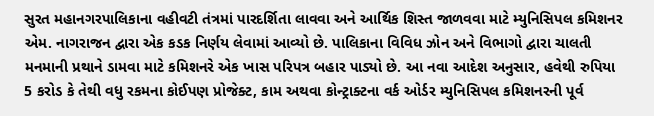સુરત મહાનગરપાલિકાના વહીવટી તંત્રમાં પારદર્શિતા લાવવા અને આર્થિક શિસ્ત જાળવવા માટે મ્યુનિસિપલ કમિશનર એમ. નાગરાજન દ્વારા એક કડક નિર્ણય લેવામાં આવ્યો છે. પાલિકાના વિવિધ ઝોન અને વિભાગો દ્વારા ચાલતી મનમાની પ્રથાને ડામવા માટે કમિશનરે એક ખાસ પરિપત્ર બહાર પાડ્યો છે. આ નવા આદેશ અનુસાર, હવેથી રુપિયા 5 કરોડ કે તેથી વધુ રકમના કોઈપણ પ્રોજેક્ટ, કામ અથવા કોન્ટ્રાક્ટના વર્ક ઓર્ડર મ્યુનિસિપલ કમિશનરની પૂર્વ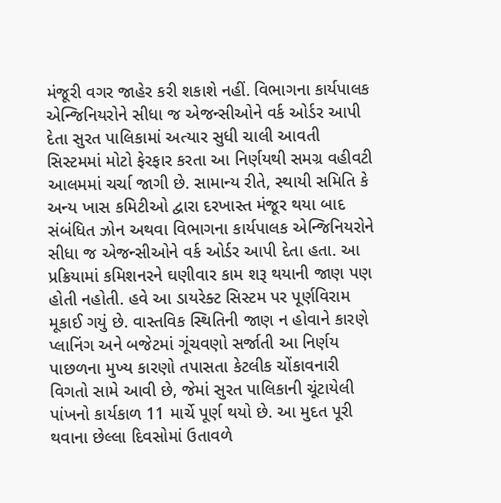મંજૂરી વગર જાહેર કરી શકાશે નહીં. વિભાગના કાર્યપાલક એન્જિનિયરોને સીધા જ એજન્સીઓને વર્ક ઓર્ડર આપી દેતા સુરત પાલિકામાં અત્યાર સુધી ચાલી આવતી સિસ્ટમમાં મોટો ફેરફાર કરતા આ નિર્ણયથી સમગ્ર વહીવટી આલમમાં ચર્ચા જાગી છે. સામાન્ય રીતે, સ્થાયી સમિતિ કે અન્ય ખાસ કમિટીઓ દ્વારા દરખાસ્ત મંજૂર થયા બાદ સંબંધિત ઝોન અથવા વિભાગના કાર્યપાલક એન્જિનિયરોને સીધા જ એજન્સીઓને વર્ક ઓર્ડર આપી દેતા હતા. આ પ્રક્રિયામાં કમિશનરને ઘણીવાર કામ શરૂ થયાની જાણ પણ હોતી નહોતી. હવે આ ડાયરેક્ટ સિસ્ટમ પર પૂર્ણવિરામ મૂકાઈ ગયું છે. વાસ્તવિક સ્થિતિની જાણ ન હોવાને કારણે પ્લાનિંગ અને બજેટમાં ગૂંચવણો સર્જાતી આ નિર્ણય પાછળના મુખ્ય કારણો તપાસતા કેટલીક ચોંકાવનારી વિગતો સામે આવી છે, જેમાં સુરત પાલિકાની ચૂંટાયેલી પાંખનો કાર્યકાળ 11 માર્ચે પૂર્ણ થયો છે. આ મુદત પૂરી થવાના છેલ્લા દિવસોમાં ઉતાવળે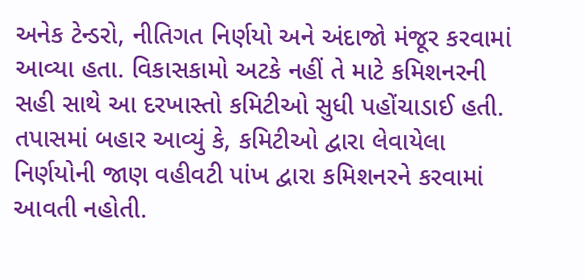અનેક ટેન્ડરો, નીતિગત નિર્ણયો અને અંદાજો મંજૂર કરવામાં આવ્યા હતા. વિકાસકામો અટકે નહીં તે માટે કમિશનરની સહી સાથે આ દરખાસ્તો કમિટીઓ સુધી પહોંચાડાઈ હતી. તપાસમાં બહાર આવ્યું કે, કમિટીઓ દ્વારા લેવાયેલા નિર્ણયોની જાણ વહીવટી પાંખ દ્વારા કમિશનરને કરવામાં આવતી નહોતી.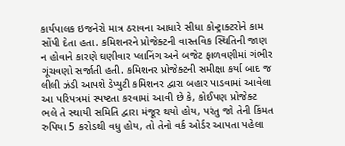કાર્યપાલક ઇજનેરો માત્ર ઠરાવના આધારે સીધા કોન્ટ્રાક્ટરોને કામ સોંપી દેતા હતા. કમિશનરને પ્રોજેક્ટની વાસ્તવિક સ્થિતિની જાણ ન હોવાને કારણે ઘણીવાર પ્લાનિંગ અને બજેટ ફાળવણીમાં ગંભીર ગૂંચવણો સર્જાતી હતી. કમિશનર પ્રોજેક્ટની સમીક્ષા કર્યા બાદ જ લીલી ઝંડી આપશે ડેપ્યુટી કમિશનર દ્વારા બહાર પાડવામાં આવેલા આ પરિપત્રમાં સ્પષ્ટતા કરવામાં આવી છે કે, કોઈપણ પ્રોજેક્ટ ભલે તે સ્થાયી સમિતિ દ્વારા મંજૂર થયો હોય, પરંતુ જો તેની કિંમત રુપિયા 5 કરોડથી વધુ હોય, તો તેનો વર્ક ઓર્ડર આપતા પહેલા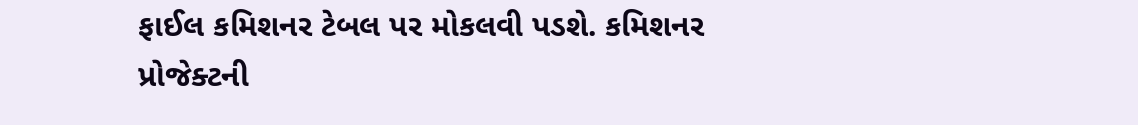ફાઈલ કમિશનર ટેબલ પર મોકલવી પડશે. કમિશનર પ્રોજેક્ટની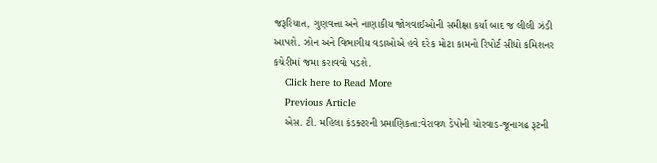જરૂરિયાત, ગુણવત્તા અને નાણાકીય જોગવાઈઓની સમીક્ષા કર્યા બાદ જ લીલી ઝંડી આપશે. ઝોન અને વિભાગીય વડાઓએ હવે દરેક મોટા કામનો રિપોર્ટ સીધો કમિશનર કચેરીમાં જમા કરાવવો પડશે.
    Click here to Read More
    Previous Article
    એસ. ટી. મહિલા કંડક્ટરની પ્રમાણિકતા:વેરાવળ ડેપોની ચોરવાડ-જૂનાગઢ રૂટની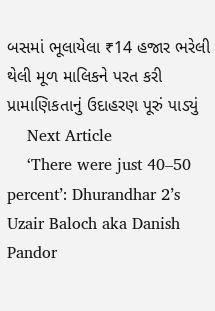બસમાં ભૂલાયેલા ₹14 હજાર ભરેલી થેલી મૂળ માલિકને પરત કરી પ્રામાણિકતાનું ઉદાહરણ પૂરું પાડ્યું
    Next Article
    ‘There were just 40–50 percent’: Dhurandhar 2’s Uzair Baloch aka Danish Pandor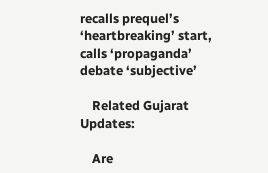recalls prequel’s ‘heartbreaking’ start, calls ‘propaganda’ debate ‘subjective’

    Related Gujarat Updates:

    Are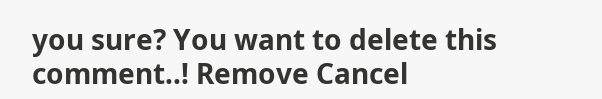you sure? You want to delete this comment..! Remove Cancel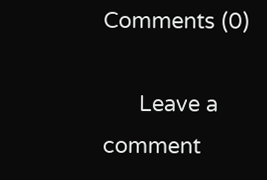Comments (0)

      Leave a comment